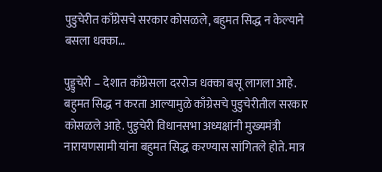पुडुचेरीत काँग्रेसचे सरकार कोसळले, बहुमत सिद्ध न केल्याने बसला धक्का…

पुड्डुचेरी – देशात काँग्रेसला दररोज धक्का बसू लागला आहे. बहुमत सिद्ध न करता आल्यामुळे काँग्रेसचे पुडुचेरीतील सरकार कोसळले आहे. पुडुचेरी विधानसभा अध्यक्षांनी मुख्यमंत्री नारायणसामी यांना बहुमत सिद्ध करण्यास सांगितले होते. मात्र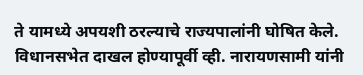ते यामध्ये अपयशी ठरल्याचे राज्यपालांनी घोषित केले. विधानसभेत दाखल होण्यापूर्वी व्ही. नारायणसामी यांनी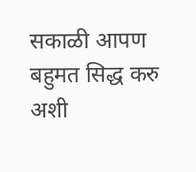सकाळी आपण बहुमत सिद्ध करु अशी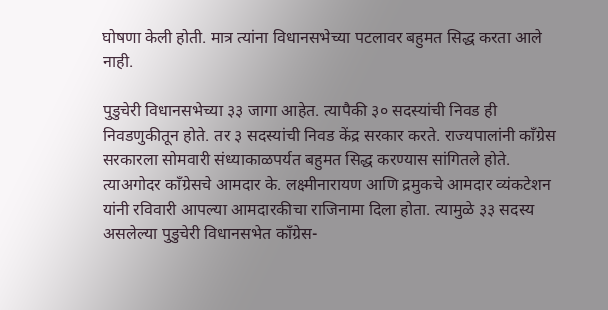घोषणा केली होती. मात्र त्यांना विधानसभेच्या पटलावर बहुमत सिद्ध करता आले नाही.

पुडुचेरी विधानसभेच्या ३३ जागा आहेत. त्यापैकी ३० सदस्यांची निवड ही निवडणुकीतून होते. तर ३ सदस्यांची निवड केंद्र सरकार करते. राज्यपालांनी काँग्रेस सरकारला सोमवारी संध्याकाळपर्यत बहुमत सिद्ध करण्यास सांगितले होते. त्याअगोदर काँग्रेसचे आमदार के. लक्ष्मीनारायण आणि द्रमुकचे आमदार व्यंकटेशन यांनी रविवारी आपल्या आमदारकीचा राजिनामा दिला होता. त्यामुळे ३३ सदस्य असलेल्या पुडुचेरी विधानसभेत काँग्रेस-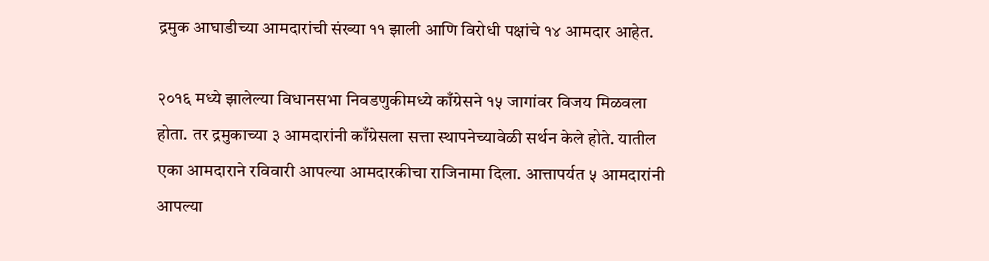द्रमुक आघाडीच्या आमदारांची संख्या ११ झाली आणि विरोधी पक्षांचे १४ आमदार आहेत.

२०१६ मध्ये झालेल्या विधानसभा निवडणुकीमध्ये काँग्रेसने १५ जागांवर विजय मिळवला होता. तर द्रमुकाच्या ३ आमदारांनी काँग्रेसला सत्ता स्थापनेच्यावेळी सर्थन केले होते. यातील एका आमदाराने रविवारी आपल्या आमदारकीचा राजिनामा दिला. आत्तापर्यत ५ आमदारांनी आपल्या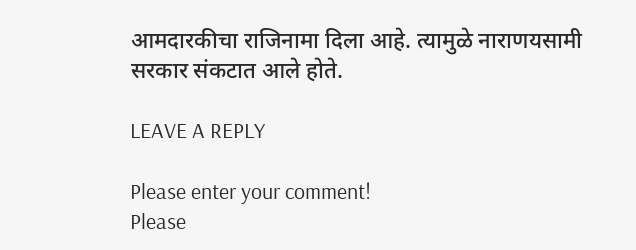आमदारकीचा राजिनामा दिला आहे. त्यामुळे नाराणयसामी सरकार संकटात आले होते.

LEAVE A REPLY

Please enter your comment!
Please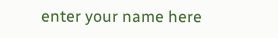enter your name here